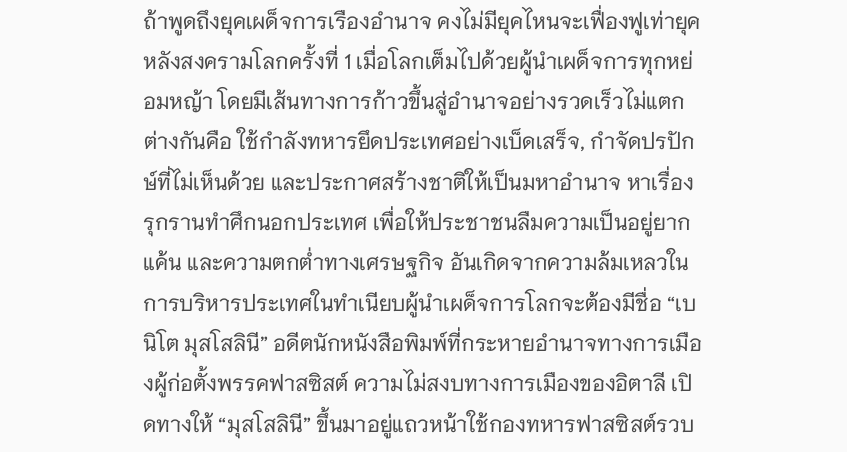ถ้าพูดถึงยุคเผด็จการเรืองอำนาจ คงไม่มียุคไหนจะเฟื่องฟูเท่ายุคหลังสงครามโลกครั้งที่ 1 เมื่อโลกเต็มไปด้วยผู้นำเผด็จการทุกหย่อมหญ้า โดยมีเส้นทางการก้าวขึ้นสู่อำนาจอย่างรวดเร็วไม่แตกต่างกันคือ ใช้กำลังทหารยึดประเทศอย่างเบ็ดเสร็จ, กำจัดปรปักษ์ที่ไม่เห็นด้วย และประกาศสร้างชาติให้เป็นมหาอำนาจ หาเรื่องรุกรานทำศึกนอกประเทศ เพื่อให้ประชาชนลืมความเป็นอยู่ยากแค้น และความตกต่ำทางเศรษฐกิจ อันเกิดจากความล้มเหลวในการบริหารประเทศในทำเนียบผู้นำเผด็จการโลกจะต้องมีชื่อ “เบนิโต มุสโสลินี” อดีตนักหนังสือพิมพ์ที่กระหายอำนาจทางการเมืองผู้ก่อตั้งพรรคฟาสซิสต์ ความไม่สงบทางการเมืองของอิตาลี เปิดทางให้ “มุสโสลินี” ขึ้นมาอยู่แถวหน้าใช้กองทหารฟาสซิสต์รวบ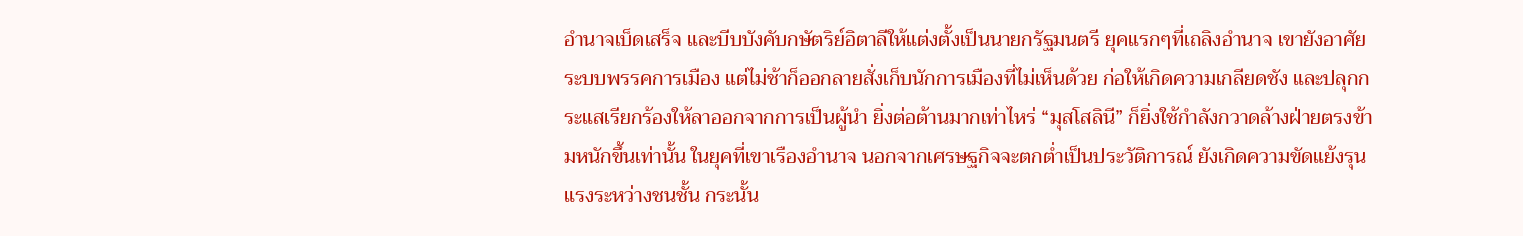อำนาจเบ็ดเสร็จ และบีบบังคับกษัตริย์อิตาลีให้แต่งตั้งเป็นนายกรัฐมนตรี ยุคแรกๆที่เถลิงอำนาจ เขายังอาศัยระบบพรรคการเมือง แต่ไม่ช้าก็ออกลายสั่งเก็บนักการเมืองที่ไม่เห็นด้วย ก่อให้เกิดความเกลียดชัง และปลุกกระแสเรียกร้องให้ลาออกจากการเป็นผู้นำ ยิ่งต่อต้านมากเท่าไหร่ “มุสโสลินี” ก็ยิ่งใช้กำลังกวาดล้างฝ่ายตรงข้ามหนักขึ้นเท่านั้น ในยุคที่เขาเรืองอำนาจ นอกจากเศรษฐกิจจะตกต่ำเป็นประวัติการณ์ ยังเกิดความขัดแย้งรุนแรงระหว่างชนชั้น กระนั้น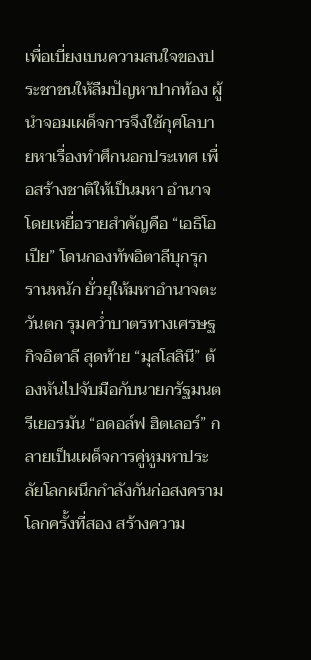เพื่อเบี่ยงเบนความสนใจของประชาชนให้ลืมปัญหาปากท้อง ผู้นำจอมเผด็จการจึงใช้กุศโลบายหาเรื่องทำศึกนอกประเทศ เพื่อสร้างชาติให้เป็นมหา อำนาจ โดยเหยื่อรายสำคัญคือ “เอธิโอเปีย” โดนกองทัพอิตาลีบุกรุกรานหนัก ยั่วยุให้มหาอำนาจตะวันตก รุมคว่ำบาตรทางเศรษฐกิจอิตาลี สุดท้าย “มุสโสลินี” ต้องหันไปจับมือกับนายกรัฐมนตรีเยอรมัน “อดอล์ฟ ฮิตเลอร์” กลายเป็นเผด็จการคู่หูมหาประลัยโลกผนึกกำลังกันก่อสงครามโลกครั้งที่สอง สร้างความ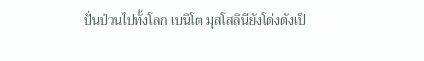ปั่นป่วนไปทั้งโลก เบนิโต มุสโสลินียังโด่งดังเป็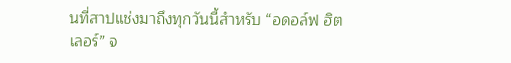นที่สาปแช่งมาถึงทุกวันนี้สำหรับ “อดอล์ฟ ฮิตเลอร์” จ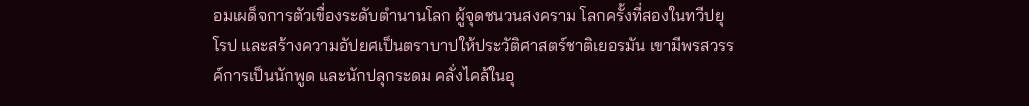อมเผด็จการตัวเขื่องระดับตำนานโลก ผู้จุดชนวนสงคราม โลกครั้งที่สองในทวีปยุโรป และสร้างความอัปยศเป็นตราบาปให้ประวัติศาสตร์ชาติเยอรมัน เขามีพรสวรรค์การเป็นนักพูด และนักปลุกระดม คลั่งไคล้ในอุ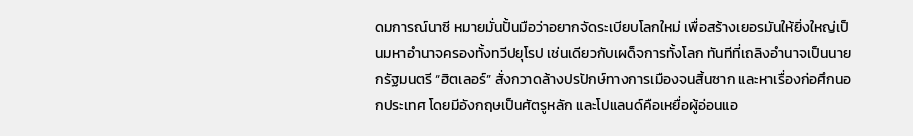ดมการณ์นาซี หมายมั่นปั้นมือว่าอยากจัดระเบียบโลกใหม่ เพื่อสร้างเยอรมันให้ยิ่งใหญ่เป็นมหาอำนาจครองทั้งทวีปยุโรป เช่นเดียวกับเผด็จการทั้งโลก ทันทีที่เถลิงอำนาจเป็นนายกรัฐมนตรี “ฮิตเลอร์” สั่งกวาดล้างปรปักษ์ทางการเมืองจนสิ้นซาก และหาเรื่องก่อศึกนอกประเทศ โดยมีอังกฤษเป็นศัตรูหลัก และโปแลนด์คือเหยื่อผู้อ่อนแอ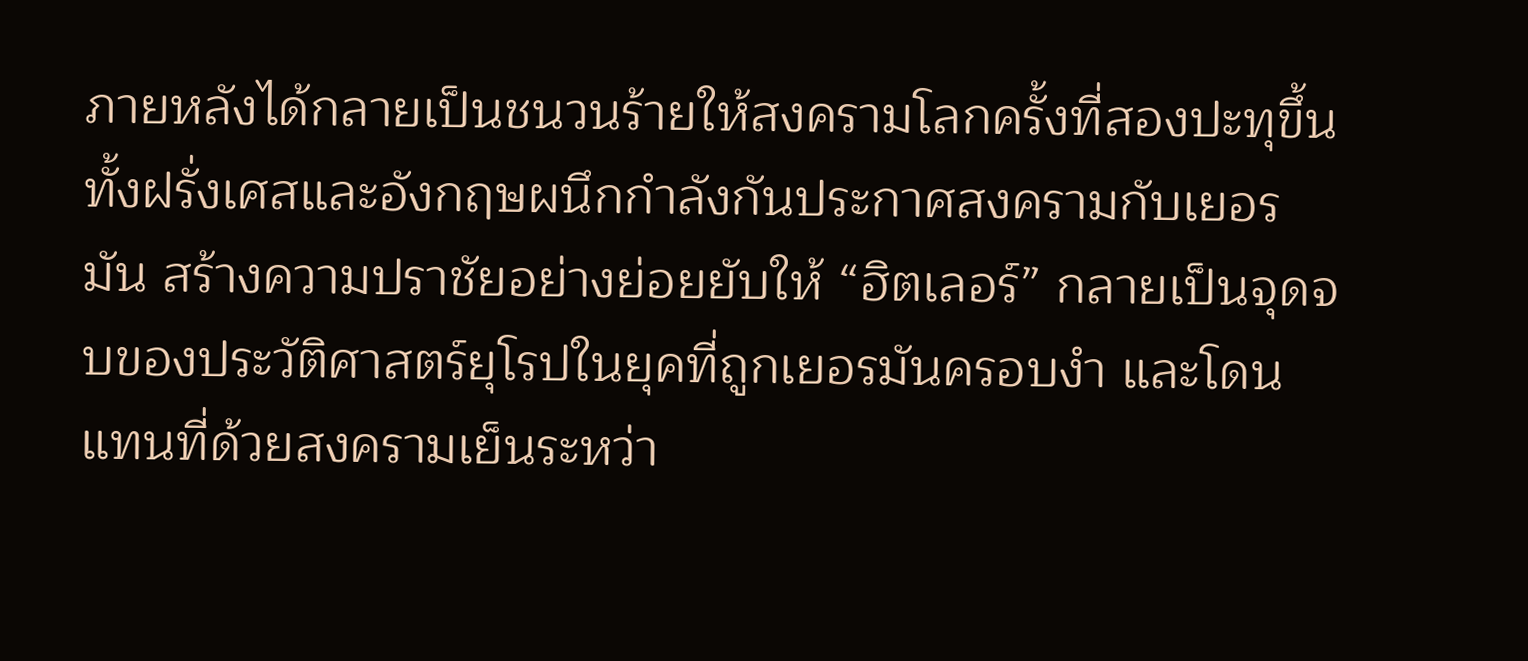ภายหลังได้กลายเป็นชนวนร้ายให้สงครามโลกครั้งที่สองปะทุขึ้น ทั้งฝรั่งเศสและอังกฤษผนึกกำลังกันประกาศสงครามกับเยอรมัน สร้างความปราชัยอย่างย่อยยับให้ “ฮิตเลอร์” กลายเป็นจุดจบของประวัติศาสตร์ยุโรปในยุคที่ถูกเยอรมันครอบงำ และโดนแทนที่ด้วยสงครามเย็นระหว่า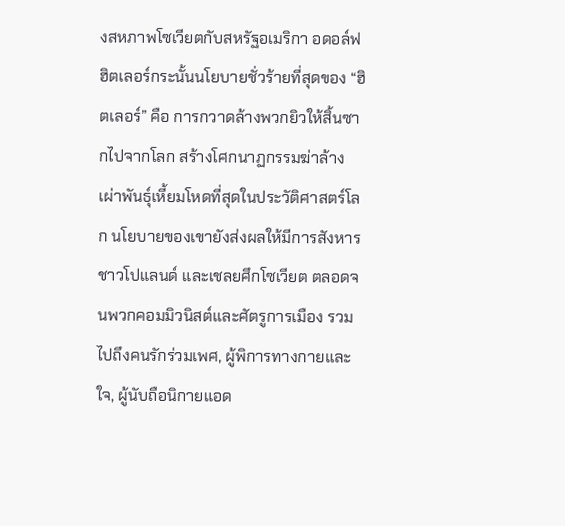งสหภาพโซเวียตกับสหรัฐอเมริกา อดอล์ฟ ฮิตเลอร์กระนั้นนโยบายชั่วร้ายที่สุดของ “ฮิตเลอร์” คือ การกวาดล้างพวกยิวให้สิ้นซากไปจากโลก สร้างโศกนาฏกรรมฆ่าล้างเผ่าพันธุ์เหี้ยมโหดที่สุดในประวัติศาสตร์โลก นโยบายของเขายังส่งผลให้มีการสังหารชาวโปแลนด์ และเชลยศึกโซเวียต ตลอดจนพวกคอมมิวนิสต์และศัตรูการเมือง รวมไปถึงคนรักร่วมเพศ, ผู้พิการทางกายและใจ, ผู้นับถือนิกายแอด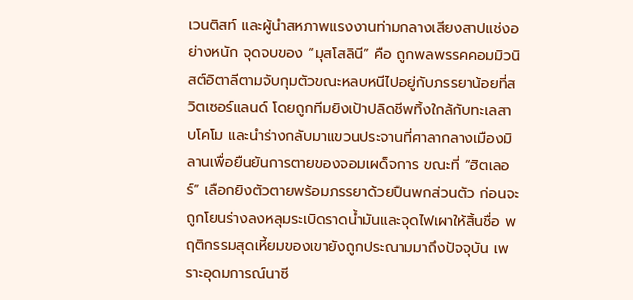เวนติสท์ และผู้นำสหภาพแรงงานท่ามกลางเสียงสาปแช่งอย่างหนัก จุดจบของ “มุสโสลินี” คือ ถูกพลพรรคคอมมิวนิสต์อิตาลีตามจับกุมตัวขณะหลบหนีไปอยู่กับภรรยาน้อยที่สวิตเซอร์แลนด์ โดยถูกทีมยิงเป้าปลิดชีพทิ้งใกล้กับทะเลสาบโคโม และนำร่างกลับมาแขวนประจานที่ศาลากลางเมืองมิลานเพื่อยืนยันการตายของจอมเผด็จการ ขณะที่ “ฮิตเลอร์” เลือกยิงตัวตายพร้อมภรรยาด้วยปืนพกส่วนตัว ก่อนจะถูกโยนร่างลงหลุมระเบิดราดน้ำมันและจุดไฟเผาให้สิ้นชื่อ พฤติกรรมสุดเหี้ยมของเขายังถูกประณามมาถึงปัจจุบัน เพราะอุดมการณ์นาซี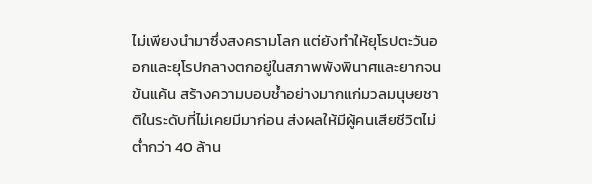ไม่เพียงนำมาซึ่งสงครามโลก แต่ยังทำให้ยุโรปตะวันออกและยุโรปกลางตกอยู่ในสภาพพังพินาศและยากจนข้นแค้น สร้างความบอบช้ำอย่างมากแก่มวลมนุษยชาติในระดับที่ไม่เคยมีมาก่อน ส่งผลให้มีผู้คนเสียชีวิตไม่ต่ำกว่า 40 ล้าน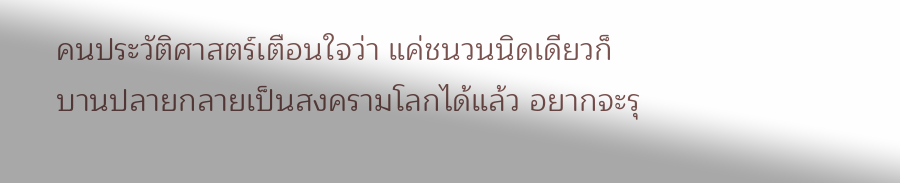คนประวัติศาสตร์เตือนใจว่า แค่ชนวนนิดเดียวก็บานปลายกลายเป็นสงครามโลกได้แล้ว อยากจะรุ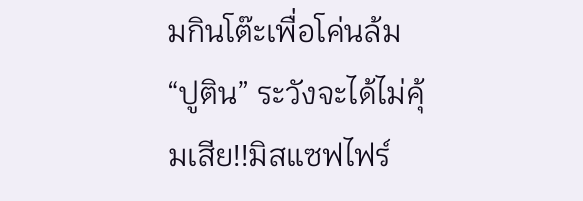มกินโต๊ะเพื่อโค่นล้ม “ปูติน” ระวังจะได้ไม่คุ้มเสีย!!มิสแซฟไฟร์